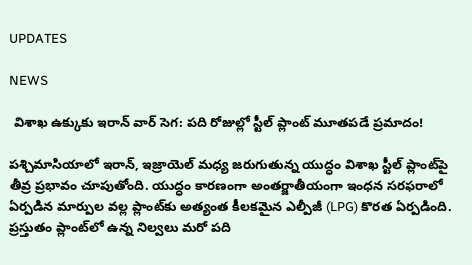UPDATES

NEWS

 విశాఖ ఉక్కుకు ఇరాన్ వార్ సెగ: పది రోజుల్లో స్టీల్ ప్లాంట్ మూతపడే ప్రమాదం!

పశ్చిమాసియాలో ఇరాన్, ఇజ్రాయెల్ మధ్య జరుగుతున్న యుద్ధం విశాఖ స్టీల్ ప్లాంట్‌పై తీవ్ర ప్రభావం చూపుతోంది. యుద్ధం కారణంగా అంతర్జాతీయంగా ఇంధన సరఫరాలో ఏర్పడిన మార్పుల వల్ల ప్లాంట్‌కు అత్యంత కీలకమైన ఎల్పీజీ (LPG) కొరత ఏర్పడింది. ప్రస్తుతం ప్లాంట్‌లో ఉన్న నిల్వలు మరో పది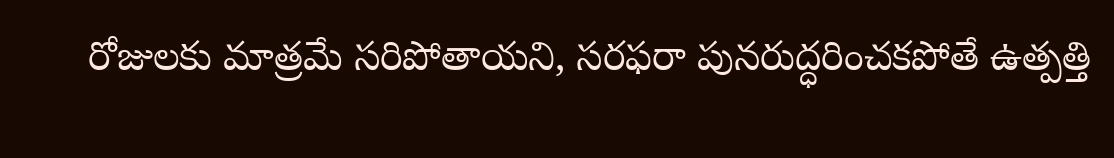రోజులకు మాత్రమే సరిపోతాయని, సరఫరా పునరుద్ధరించకపోతే ఉత్పత్తి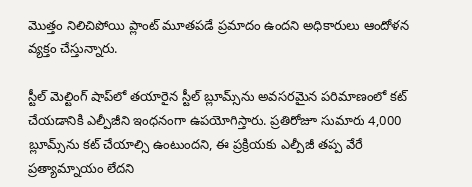మొత్తం నిలిచిపోయి ప్లాంట్ మూతపడే ప్రమాదం ఉందని అధికారులు ఆందోళన వ్యక్తం చేస్తున్నారు.

స్టీల్ మెల్టింగ్ షాప్‌లో తయారైన స్టీల్ బ్లూమ్స్‌ను అవసరమైన పరిమాణంలో కట్ చేయడానికి ఎల్పీజీని ఇంధనంగా ఉపయోగిస్తారు. ప్రతిరోజూ సుమారు 4,000 బ్లూమ్స్‌ను కట్ చేయాల్సి ఉంటుందని, ఈ ప్రక్రియకు ఎల్పీజీ తప్ప వేరే ప్రత్యామ్నాయం లేదని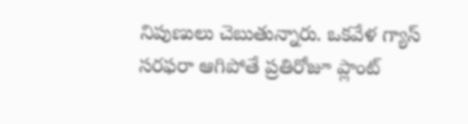నిపుణులు చెబుతున్నారు. ఒకవేళ గ్యాస్ సరఫరా ఆగిపోతే ప్రతిరోజూ ప్లాంట్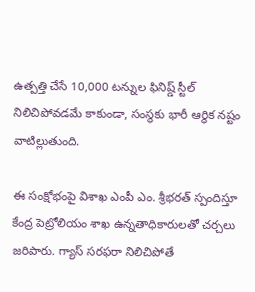ఉత్పత్తి చేసే 10,000 టన్నుల ఫినిష్డ్ స్టీల్ నిలిచిపోవడమే కాకుండా, సంస్థకు భారీ ఆర్థిక నష్టం వాటిల్లుతుంది.

ఈ సంక్షోభంపై విశాఖ ఎంపీ ఎం. శ్రీభరత్ స్పందిస్తూ కేంద్ర పెట్రోలియం శాఖ ఉన్నతాధికారులతో చర్చలు జరిపారు. గ్యాస్ సరఫరా నిలిచిపోతే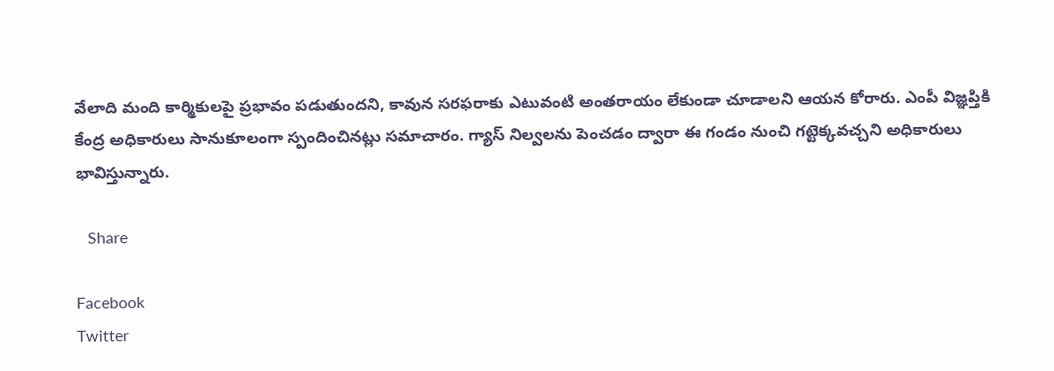వేలాది మంది కార్మికులపై ప్రభావం పడుతుందని, కావున సరఫరాకు ఎటువంటి అంతరాయం లేకుండా చూడాలని ఆయన కోరారు. ఎంపీ విజ్ఞప్తికి కేంద్ర అధికారులు సానుకూలంగా స్పందించినట్లు సమాచారం. గ్యాస్ నిల్వలను పెంచడం ద్వారా ఈ గండం నుంచి గట్టెక్కవచ్చని అధికారులు భావిస్తున్నారు.

   Share

Facebook
Twitter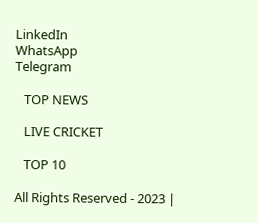LinkedIn
WhatsApp
Telegram

   TOP NEWS

   LIVE CRICKET

   TOP 10

All Rights Reserved - 2023 |